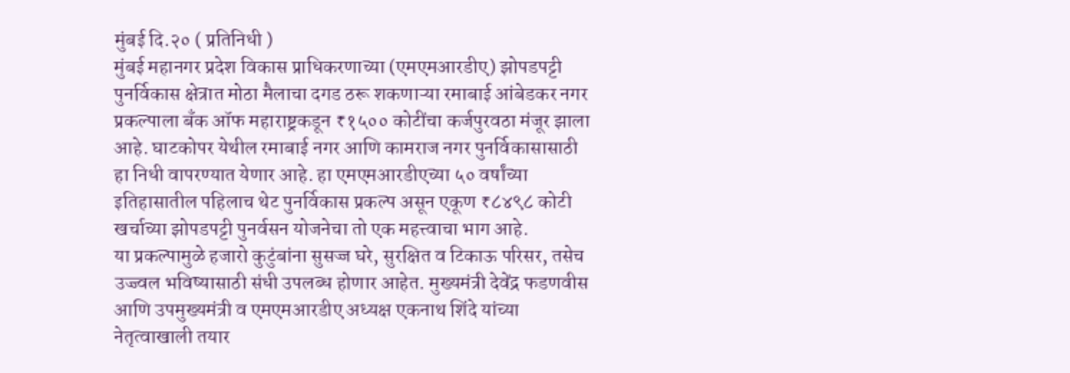मुंबई दि.२० ( प्रतिनिधी )
मुंबई महानगर प्रदेश विकास प्राधिकरणाच्या (एमएमआरडीए) झोपडपट्टी पुनर्विकास क्षेत्रात मोठा मैलाचा दगड ठरू शकणाऱ्या रमाबाई आंबेडकर नगर प्रकल्पाला बँक ऑफ महाराष्ट्रकडून ₹१५०० कोटींचा कर्जपुरवठा मंजूर झाला आहे. घाटकोपर येथील रमाबाई नगर आणि कामराज नगर पुनर्विकासासाठी हा निधी वापरण्यात येणार आहे. हा एमएमआरडीएच्या ५० वर्षांच्या इतिहासातील पहिलाच थेट पुनर्विकास प्रकल्प असून एकूण ₹८४९८ कोटी खर्चाच्या झोपडपट्टी पुनर्वसन योजनेचा तो एक महत्त्वाचा भाग आहे.
या प्रकल्पामुळे हजारो कुटुंबांना सुसज्ज घरे, सुरक्षित व टिकाऊ परिसर, तसेच उज्ज्वल भविष्यासाठी संधी उपलब्ध होणार आहेत. मुख्यमंत्री देवेंद्र फडणवीस आणि उपमुख्यमंत्री व एमएमआरडीए अध्यक्ष एकनाथ शिंदे यांच्या नेतृत्वाखाली तयार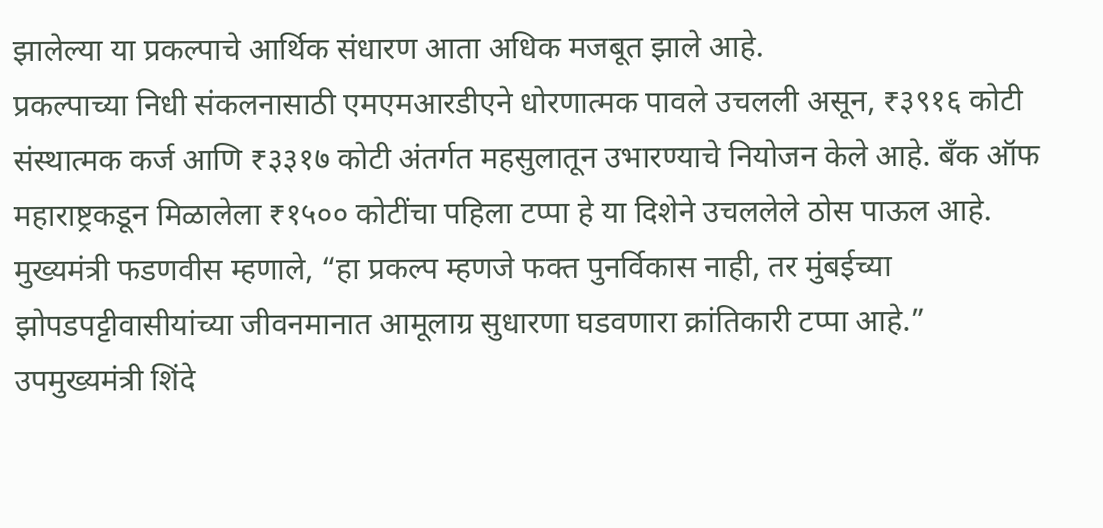झालेल्या या प्रकल्पाचे आर्थिक संधारण आता अधिक मजबूत झाले आहे.
प्रकल्पाच्या निधी संकलनासाठी एमएमआरडीएने धोरणात्मक पावले उचलली असून, ₹३९१६ कोटी संस्थात्मक कर्ज आणि ₹३३१७ कोटी अंतर्गत महसुलातून उभारण्याचे नियोजन केले आहे. बँक ऑफ महाराष्ट्रकडून मिळालेला ₹१५०० कोटींचा पहिला टप्पा हे या दिशेने उचललेले ठोस पाऊल आहे.
मुख्यमंत्री फडणवीस म्हणाले, “हा प्रकल्प म्हणजे फक्त पुनर्विकास नाही, तर मुंबईच्या झोपडपट्टीवासीयांच्या जीवनमानात आमूलाग्र सुधारणा घडवणारा क्रांतिकारी टप्पा आहे.”
उपमुख्यमंत्री शिंदे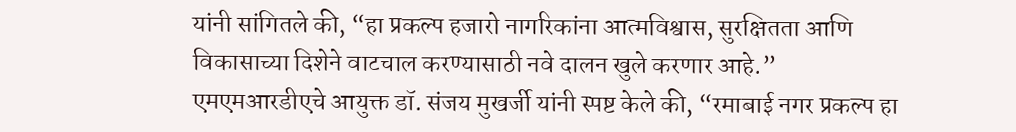यांनी सांगितले की, “हा प्रकल्प हजारो नागरिकांना आत्मविश्वास, सुरक्षितता आणि विकासाच्या दिशेने वाटचाल करण्यासाठी नवे दालन खुले करणार आहे.”
एमएमआरडीएचे आयुक्त डॉ. संजय मुखर्जी यांनी स्पष्ट केले की, “रमाबाई नगर प्रकल्प हा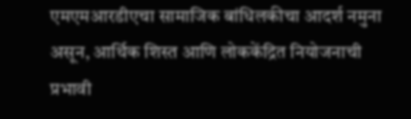एमएमआरडीएचा सामाजिक बांधिलकीचा आदर्श नमुना असून, आर्थिक शिस्त आणि लोककेंद्रित नियोजनाची प्रभावी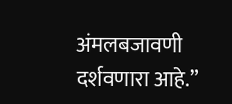अंमलबजावणी दर्शवणारा आहे.”